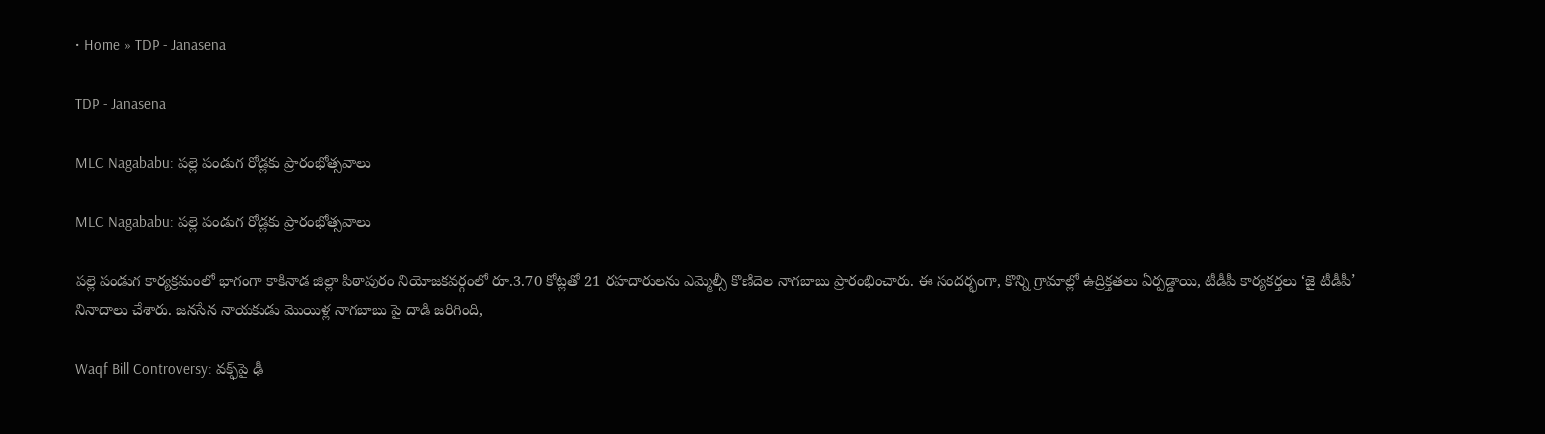• Home » TDP - Janasena

TDP - Janasena

MLC Nagababu: పల్లె పండుగ రోడ్లకు ప్రారంభోత్సవాలు

MLC Nagababu: పల్లె పండుగ రోడ్లకు ప్రారంభోత్సవాలు

పల్లె పండుగ కార్యక్రమంలో భాగంగా కాకినాడ జిల్లా పిఠాపురం నియోజకవర్గంలో రూ.3.70 కోట్లతో 21 రహదారులను ఎమ్మెల్సీ కొణిదెల నాగబాబు ప్రారంభించారు. ఈ సందర్భంగా, కొన్ని గ్రామాల్లో ఉద్రిక్తతలు ఏర్పడ్డాయి, టీడీపీ కార్యకర్తలు ‘జై టీడీపీ’ నినాదాలు చేశారు. జనసేన నాయకుడు మొయిళ్ల నాగబాబు పై దాడి జరిగింది,

Waqf Bill Controversy: వక్ఫ్‌పై ఢీ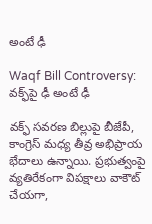అంటే ఢీ

Waqf Bill Controversy: వక్ఫ్‌పై ఢీ అంటే ఢీ

వక్ఫ్‌ సవరణ బిల్లుపై బీజేపీ, కాంగ్రెస్‌ మధ్య తీవ్ర అభిప్రాయ భేదాలు ఉన్నాయి. ప్రభుత్వంపై వ్యతిరేకంగా విపక్షాలు వాకౌట్‌ చేయగా,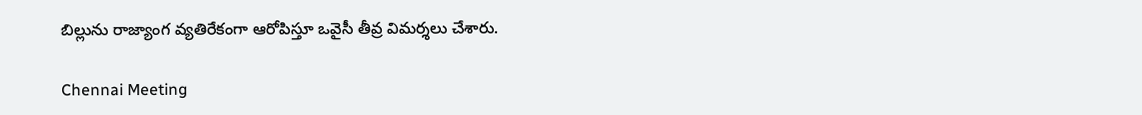బిల్లును రాజ్యాంగ వ్యతిరేకంగా ఆరోపిస్తూ ఒవైసీ తీవ్ర విమర్శలు చేశారు.

Chennai Meeting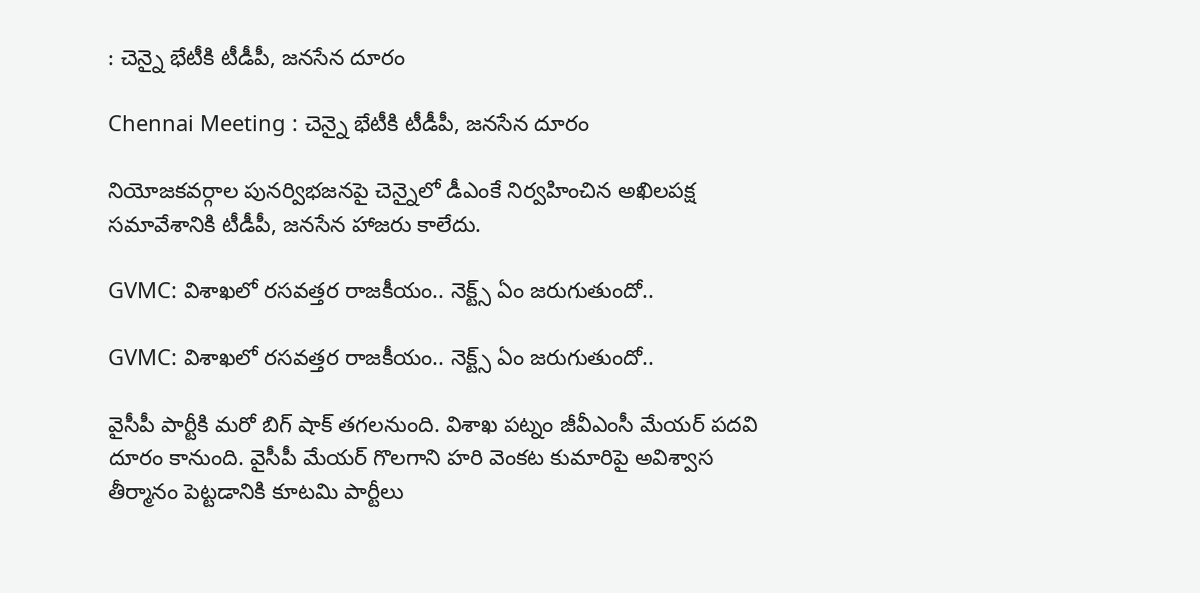: చెన్నై భేటీకి టీడీపీ, జనసేన దూరం

Chennai Meeting : చెన్నై భేటీకి టీడీపీ, జనసేన దూరం

నియోజకవర్గాల పునర్విభజనపై చెన్నైలో డీఎంకే నిర్వహించిన అఖిలపక్ష సమావేశానికి టీడీపీ, జనసేన హాజరు కాలేదు.

GVMC: విశాఖలో రసవత్తర రాజకీయం.. నెక్ట్స్ ఏం జరుగుతుందో..

GVMC: విశాఖలో రసవత్తర రాజకీయం.. నెక్ట్స్ ఏం జరుగుతుందో..

వైసీపీ పార్టీకి మరో బిగ్ షాక్ తగలనుంది. విశాఖ పట్నం జీవీఎంసీ మేయర్ పదవి దూరం కానుంది. వైసీపీ మేయర్ గొలగాని హరి వెంకట కుమారిపై అవిశ్వాస తీర్మానం పెట్టడానికి కూటమి పార్టీలు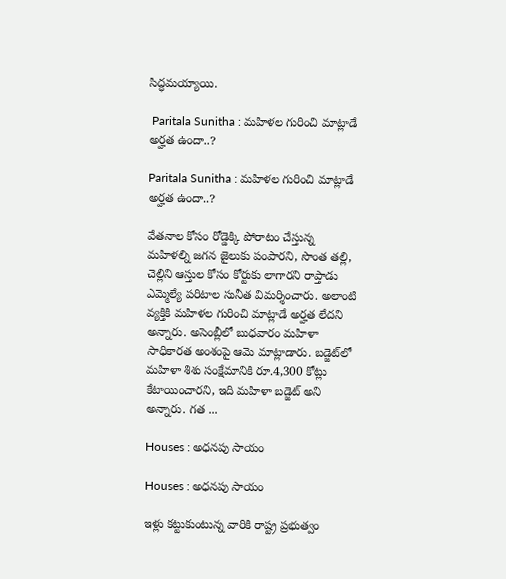సిద్ధమయ్యాయి.

 Paritala Sunitha : మహిళల గురించి మాట్లాడే అర్హత ఉందా..?

Paritala Sunitha : మహిళల గురించి మాట్లాడే అర్హత ఉందా..?

వేతనాల కోసం రోడ్డెక్కి పోరాటం చేస్తున్న మహిళల్ని జగన జైలుకు పంపారని, సొంత తల్లి, చెల్లిని ఆస్తుల కోసం కోర్టుకు లాగారని రాప్తాడు ఎమ్మెల్యే పరిటాల సునీత విమర్శించారు. అలాంటి వ్యక్తికి మహిళల గురించి మాట్లాడే అర్హత లేదని అన్నారు. అసెంబ్లీలో బుధవారం మహిళా సాధికారత అంశంపై ఆమె మాట్లాడారు. బడ్జెట్‌లో మహిళా శిశు సంక్షేమానికి రూ.4,300 కోట్లు కేటాయించారని, ఇది మహిళా బడ్జెట్‌ అని అన్నారు. గత ...

Houses : అధనపు సాయం

Houses : అధనపు సాయం

ఇళ్లు కట్టుకుంటున్న వారికి రాష్ట్ర ప్రభుత్వం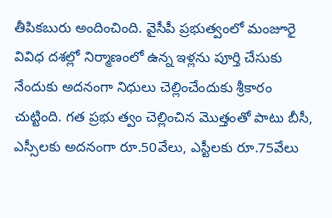తీపికబురు అందించింది. వైసీపీ ప్రభుత్వంలో మంజూరై వివిధ దశల్లో నిర్మాణంలో ఉన్న ఇళ్లను పూర్తి చేసుకు నేందుకు అదనంగా నిధులు చెల్లించేందుకు శ్రీకారం చుట్టింది. గత ప్రభు త్వం చెల్లించిన మొత్తంతో పాటు బీసీ, ఎస్సీలకు అదనంగా రూ.50వేలు, ఎస్టీలకు రూ.75వేలు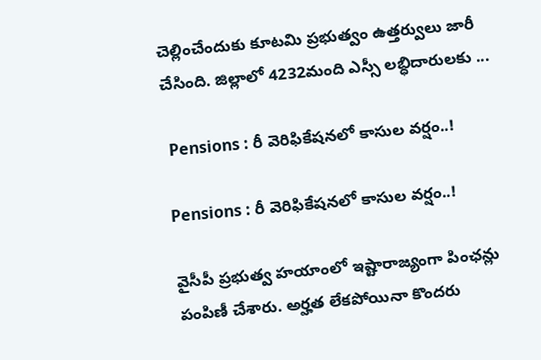చెల్లించేందుకు కూటమి ప్రభుత్వం ఉత్తర్వులు జారీ చేసింది. జిల్లాలో 4232మంది ఎస్సీ లబ్ధిదారులకు ...

 Pensions : రీ వెరిఫికేషనలో కాసుల వర్షం..!

Pensions : రీ వెరిఫికేషనలో కాసుల వర్షం..!

వైసీపీ ప్రభుత్వ హయాంలో ఇష్టారాజ్యంగా పింఛన్లు పంపిణీ చేశారు. అర్హత లేకపోయినా కొందరు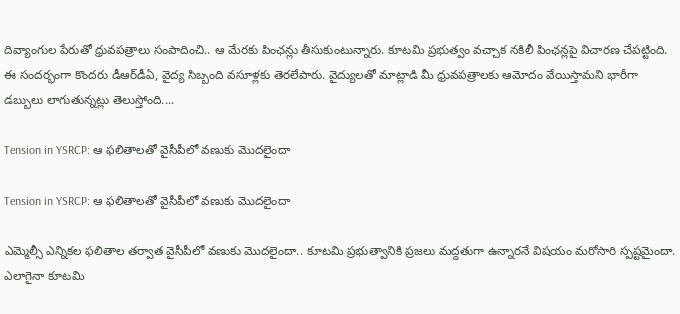దివ్యాంగుల పేరుతో ధ్రువపత్రాలు సంపాదించి.. ఆ మేరకు పింఛన్లు తీసుకుంటున్నారు. కూటమి ప్రభుత్వం వచ్చాక నకిలీ పింఛన్లపై విచారణ చేపట్టింది. ఈ సందర్భంగా కొందరు డీఆర్‌డీఏ, వైద్య సిబ్బంది వసూళ్లకు తెరలేపారు. వైద్యులతో మాట్లాడి మీ ధ్రువపత్రాలకు ఆమోదం వేయిస్తామని భారీగా డబ్బులు లాగుతున్నట్లు తెలుస్తోంది....

Tension in YSRCP: ఆ ఫలితాలతో వైసీపీలో వణుకు మొదలైందా

Tension in YSRCP: ఆ ఫలితాలతో వైసీపీలో వణుకు మొదలైందా

ఎమ్మెల్సీ ఎన్నికల ఫలితాల తర్వాత వైసీపీలో వణుకు మొదలైందా.. కూటమి ప్రభుత్వానికి ప్రజలు మద్దతుగా ఉన్నారనే విషయం మరోసారి స్పష్టమైందా. ఎలాగైనా కూటమి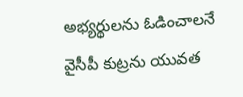అభ్యర్థులను ఓడించాలనే వైసీపీ కుట్రను యువత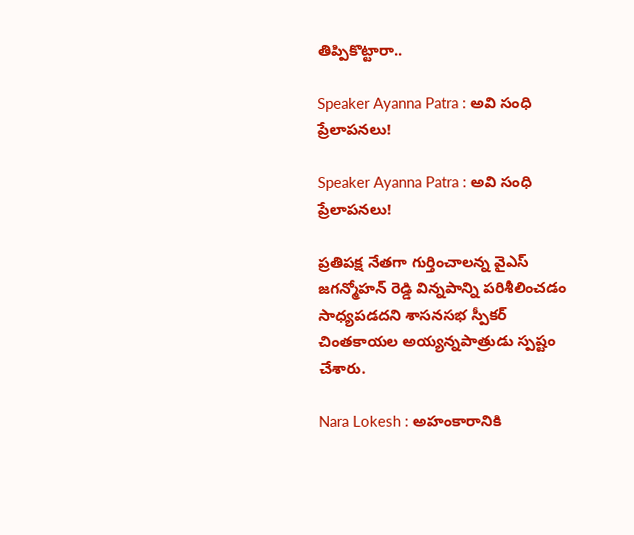తిప్పికొట్టారా..

Speaker Ayanna Patra : అవి సంధి ప్రేలాపనలు!

Speaker Ayanna Patra : అవి సంధి ప్రేలాపనలు!

ప్రతిపక్ష నేతగా గుర్తించాలన్న వైఎస్‌ జగన్మోహన్‌ రెడ్డి విన్నపాన్ని పరిశీలించడం సాధ్యపడదని శాసనసభ స్పీకర్‌ చింతకాయల అయ్యన్నపాత్రుడు స్పష్టం చేశారు.

Nara Lokesh : అహంకారానికి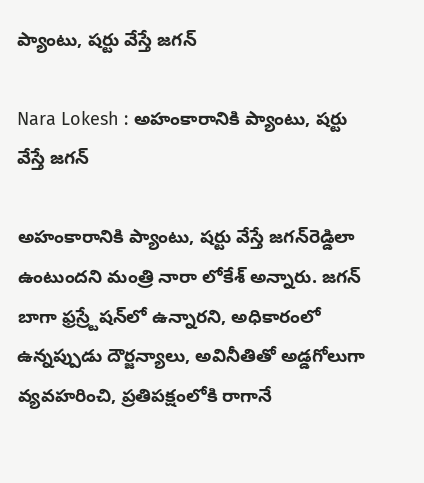ప్యాంటు, షర్టు వేస్తే జగన్‌

Nara Lokesh : అహంకారానికి ప్యాంటు, షర్టు వేస్తే జగన్‌

అహంకారానికి ప్యాంటు, షర్టు వేస్తే జగన్‌రెడ్డిలా ఉంటుందని మంత్రి నారా లోకేశ్‌ అన్నారు. జగన్‌ బాగా ఫ్రస్ర్టేషన్‌లో ఉన్నారని, అధికారంలో ఉన్నప్పుడు దౌర్జన్యాలు, అవినీతితో అడ్డగోలుగా వ్యవహరించి, ప్రతిపక్షంలోకి రాగానే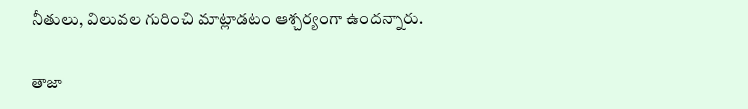నీతులు, విలువల గురించి మాట్లాడటం ఆశ్చర్యంగా ఉందన్నారు.

తాజా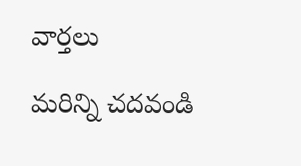వార్తలు

మరిన్ని చదవండి